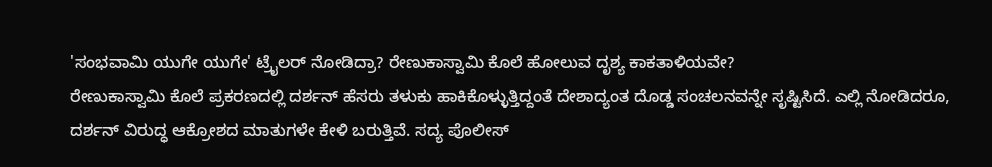'ಸಂಭವಾಮಿ ಯುಗೇ ಯುಗೇ' ಟ್ರೈಲರ್ ನೋಡಿದ್ರಾ? ರೇಣುಕಾಸ್ವಾಮಿ ಕೊಲೆ ಹೋಲುವ ದೃಶ್ಯ ಕಾಕತಾಳಿಯವೇ?
ರೇಣುಕಾಸ್ವಾಮಿ ಕೊಲೆ ಪ್ರಕರಣದಲ್ಲಿ ದರ್ಶನ್ ಹೆಸರು ತಳುಕು ಹಾಕಿಕೊಳ್ಳುತ್ತಿದ್ದಂತೆ ದೇಶಾದ್ಯಂತ ದೊಡ್ಡ ಸಂಚಲನವನ್ನೇ ಸೃಷ್ಟಿಸಿದೆ. ಎಲ್ಲಿ ನೋಡಿದರೂ, ದರ್ಶನ್ ವಿರುದ್ಧ ಆಕ್ರೋಶದ ಮಾತುಗಳೇ ಕೇಳಿ ಬರುತ್ತಿವೆ. ಸದ್ಯ ಪೊಲೀಸ್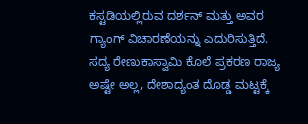ಕಸ್ಟಡಿಯಲ್ಲಿರುವ ದರ್ಶನ್ ಮತ್ತು ಅವರ ಗ್ಯಾಂಗ್ ವಿಚಾರಣೆಯನ್ನು ಎದುರಿಸುತ್ತಿದೆ.
ಸದ್ಯ ರೇಣುಕಾಸ್ವಾಮಿ ಕೊಲೆ ಪ್ರಕರಣ ರಾಜ್ಯ ಅಷ್ಟೇ ಅಲ್ಲ, ದೇಶಾದ್ಯಂತ ದೊಡ್ಡ ಮಟ್ಟಕ್ಕೆ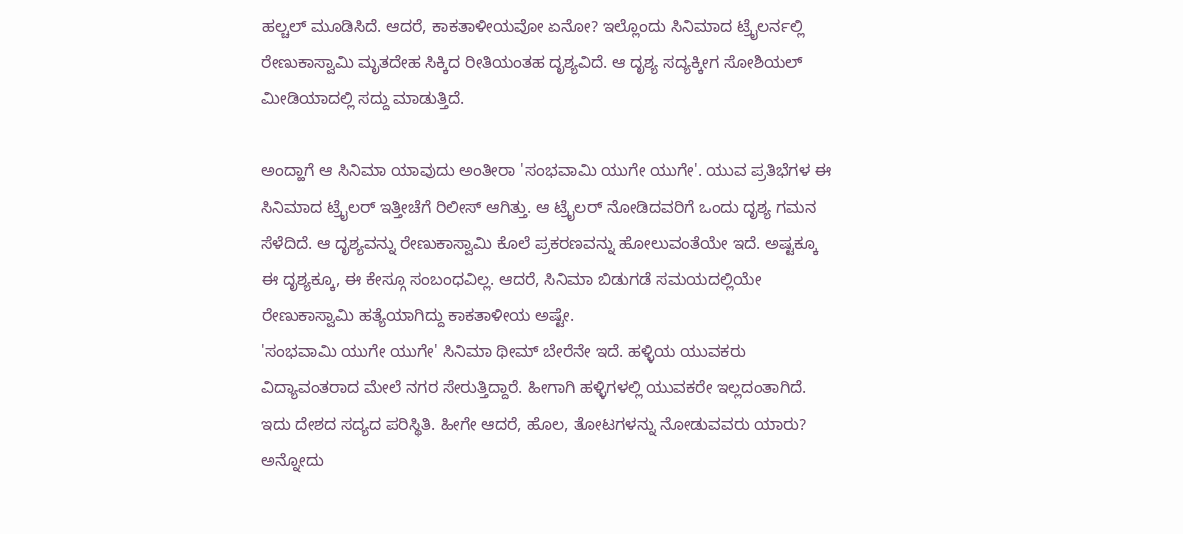ಹಲ್ಚಲ್ ಮೂಡಿಸಿದೆ. ಆದರೆ, ಕಾಕತಾಳೀಯವೋ ಏನೋ? ಇಲ್ಲೊಂದು ಸಿನಿಮಾದ ಟ್ರೈಲರ್ನಲ್ಲಿ ರೇಣುಕಾಸ್ವಾಮಿ ಮೃತದೇಹ ಸಿಕ್ಕಿದ ರೀತಿಯಂತಹ ದೃಶ್ಯವಿದೆ. ಆ ದೃಶ್ಯ ಸದ್ಯಕ್ಕೀಗ ಸೋಶಿಯಲ್ ಮೀಡಿಯಾದಲ್ಲಿ ಸದ್ದು ಮಾಡುತ್ತಿದೆ.

ಅಂದ್ಹಾಗೆ ಆ ಸಿನಿಮಾ ಯಾವುದು ಅಂತೀರಾ 'ಸಂಭವಾಮಿ ಯುಗೇ ಯುಗೇ'. ಯುವ ಪ್ರತಿಭೆಗಳ ಈ ಸಿನಿಮಾದ ಟ್ರೈಲರ್ ಇತ್ತೀಚೆಗೆ ರಿಲೀಸ್ ಆಗಿತ್ತು. ಆ ಟ್ರೈಲರ್ ನೋಡಿದವರಿಗೆ ಒಂದು ದೃಶ್ಯ ಗಮನ ಸೆಳೆದಿದೆ. ಆ ದೃಶ್ಯವನ್ನು ರೇಣುಕಾಸ್ವಾಮಿ ಕೊಲೆ ಪ್ರಕರಣವನ್ನು ಹೋಲುವಂತೆಯೇ ಇದೆ. ಅಷ್ಟಕ್ಕೂ ಈ ದೃಶ್ಯಕ್ಕೂ, ಈ ಕೇಸ್ಗೂ ಸಂಬಂಧವಿಲ್ಲ. ಆದರೆ, ಸಿನಿಮಾ ಬಿಡುಗಡೆ ಸಮಯದಲ್ಲಿಯೇ ರೇಣುಕಾಸ್ವಾಮಿ ಹತ್ಯೆಯಾಗಿದ್ದು ಕಾಕತಾಳೀಯ ಅಷ್ಟೇ.
'ಸಂಭವಾಮಿ ಯುಗೇ ಯುಗೇ' ಸಿನಿಮಾ ಥೀಮ್ ಬೇರೆನೇ ಇದೆ. ಹಳ್ಳಿಯ ಯುವಕರು ವಿದ್ಯಾವಂತರಾದ ಮೇಲೆ ನಗರ ಸೇರುತ್ತಿದ್ದಾರೆ. ಹೀಗಾಗಿ ಹಳ್ಳಿಗಳಲ್ಲಿ ಯುವಕರೇ ಇಲ್ಲದಂತಾಗಿದೆ. ಇದು ದೇಶದ ಸದ್ಯದ ಪರಿಸ್ಥಿತಿ. ಹೀಗೇ ಆದರೆ, ಹೊಲ, ತೋಟಗಳನ್ನು ನೋಡುವವರು ಯಾರು? ಅನ್ನೋದು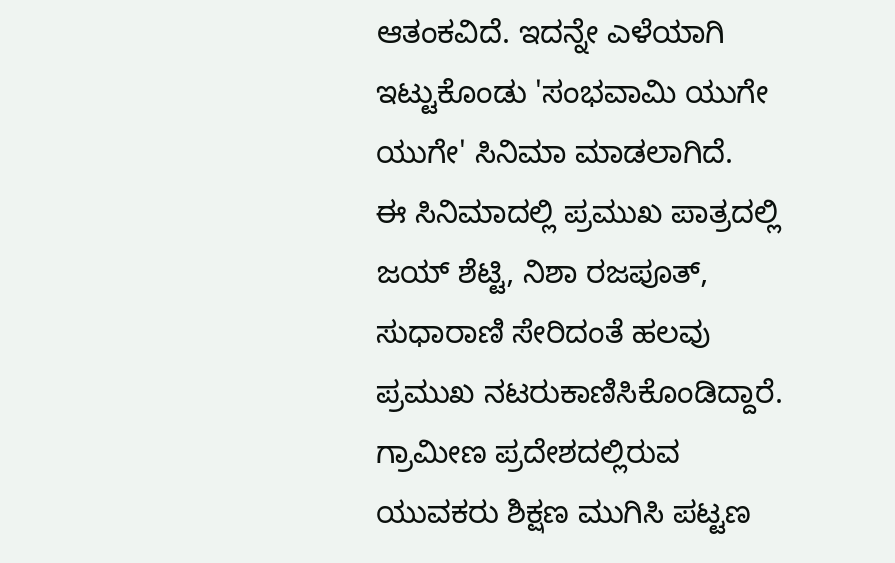ಆತಂಕವಿದೆ. ಇದನ್ನೇ ಎಳೆಯಾಗಿ ಇಟ್ಟುಕೊಂಡು 'ಸಂಭವಾಮಿ ಯುಗೇ ಯುಗೇ' ಸಿನಿಮಾ ಮಾಡಲಾಗಿದೆ.
ಈ ಸಿನಿಮಾದಲ್ಲಿ ಪ್ರಮುಖ ಪಾತ್ರದಲ್ಲಿ ಜಯ್ ಶೆಟ್ಟಿ, ನಿಶಾ ರಜಪೂತ್, ಸುಧಾರಾಣಿ ಸೇರಿದಂತೆ ಹಲವು ಪ್ರಮುಖ ನಟರುಕಾಣಿಸಿಕೊಂಡಿದ್ದಾರೆ. ಗ್ರಾಮೀಣ ಪ್ರದೇಶದಲ್ಲಿರುವ ಯುವಕರು ಶಿಕ್ಷಣ ಮುಗಿಸಿ ಪಟ್ಟಣ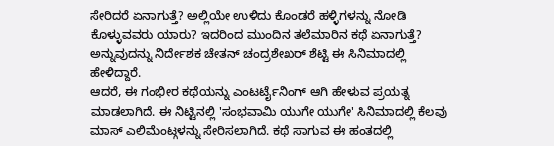ಸೇರಿದರೆ ಏನಾಗುತ್ತೆ? ಅಲ್ಲಿಯೇ ಉಳಿದು ಕೊಂಡರೆ ಹಳ್ಳಿಗಳನ್ನು ನೋಡಿ ಕೊಳ್ಳುವವರು ಯಾರು? ಇದರಿಂದ ಮುಂದಿನ ತಲೆಮಾರಿನ ಕಥೆ ಏನಾಗುತ್ತೆ? ಅನ್ನುವುದನ್ನು ನಿರ್ದೇಶಕ ಚೇತನ್ ಚಂದ್ರಶೇಖರ್ ಶೆಟ್ಟಿ ಈ ಸಿನಿಮಾದಲ್ಲಿ ಹೇಳಿದ್ದಾರೆ.
ಆದರೆ, ಈ ಗಂಭೀರ ಕಥೆಯನ್ನು ಎಂಟರ್ಟೈನಿಂಗ್ ಆಗಿ ಹೇಳುವ ಪ್ರಯತ್ನ ಮಾಡಲಾಗಿದೆ. ಈ ನಿಟ್ಟಿನಲ್ಲಿ 'ಸಂಭವಾಮಿ ಯುಗೇ ಯುಗೇ' ಸಿನಿಮಾದಲ್ಲಿ ಕೆಲವು ಮಾಸ್ ಎಲಿಮೆಂಟ್ಗಳನ್ನು ಸೇರಿಸಲಾಗಿದೆ. ಕಥೆ ಸಾಗುವ ಈ ಹಂತದಲ್ಲಿ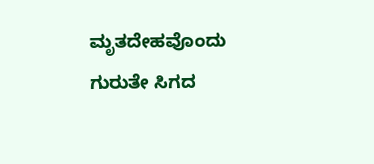ಮೃತದೇಹವೊಂದು ಗುರುತೇ ಸಿಗದ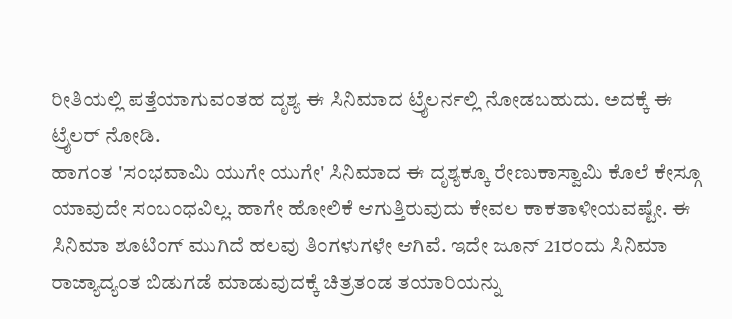ರೀತಿಯಲ್ಲಿ ಪತ್ತೆಯಾಗುವಂತಹ ದೃಶ್ಯ ಈ ಸಿನಿಮಾದ ಟ್ರೈಲರ್ನಲ್ಲಿ ನೋಡಬಹುದು. ಅದಕ್ಕೆ ಈ ಟ್ರೈಲರ್ ನೋಡಿ.
ಹಾಗಂತ 'ಸಂಭವಾಮಿ ಯುಗೇ ಯುಗೇ' ಸಿನಿಮಾದ ಈ ದೃಶ್ಯಕ್ಕೂ ರೇಣುಕಾಸ್ವಾಮಿ ಕೊಲೆ ಕೇಸ್ಗೂ ಯಾವುದೇ ಸಂಬಂಧವಿಲ್ಲ. ಹಾಗೇ ಹೋಲಿಕೆ ಆಗುತ್ತಿರುವುದು ಕೇವಲ ಕಾಕತಾಳೀಯವಷ್ಟೇ. ಈ ಸಿನಿಮಾ ಶೂಟಿಂಗ್ ಮುಗಿದೆ ಹಲವು ತಿಂಗಳುಗಳೇ ಆಗಿವೆ. ಇದೇ ಜೂನ್ 21ರಂದು ಸಿನಿಮಾ ರಾಜ್ಯಾದ್ಯಂತ ಬಿಡುಗಡೆ ಮಾಡುವುದಕ್ಕೆ ಚಿತ್ರತಂಡ ತಯಾರಿಯನ್ನು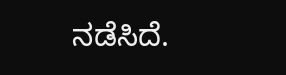ನಡೆಸಿದೆ.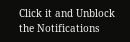Click it and Unblock the Notifications